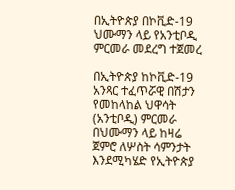በኢትዮጵያ በኮቪድ-19 ህሙማን ላይ የአንቲቦዲ ምርመራ መደረግ ተጀመረ

በኢትዮጵያ ከኮቪድ-19 አንጻር ተፈጥሯዊ በሽታን የመከላከል ህዋሳት (አንቲቦዲ) ምርመራ በህሙማን ላይ ከዛሬ ጀምሮ ለሦስት ሳምንታት እንደሚካሄድ የኢትዮጵያ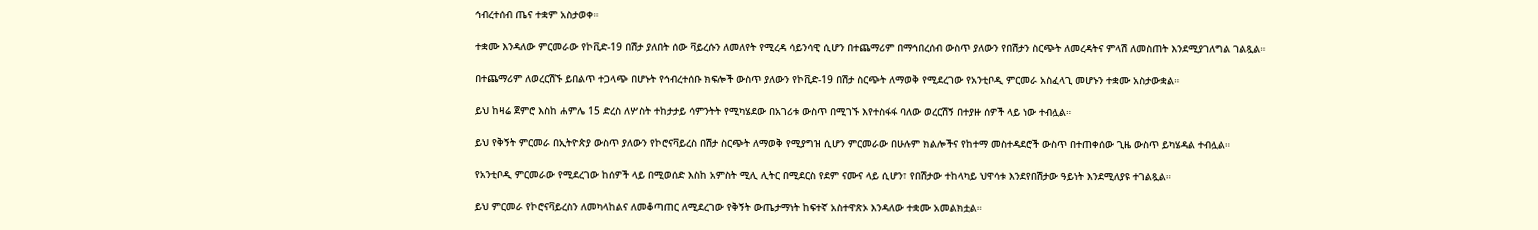ኅብረተሰብ ጤና ተቋም አስታወቀ።

ተቋሙ እንዳለው ምርመራው የኮቪድ-19 በሽታ ያለበት ሰው ቫይረሱን ለመለየት የሚረዳ ሳይንሳዊ ሲሆን በተጨማሪም በማኅበረሰብ ውስጥ ያለውን የበሽታን ስርጭት ለመረዳትና ምላሽ ለመስጠት እንደሚያገለግል ገልጿል።

በተጨማሪም ለወረርሽኙ ይበልጥ ተጋላጭ በሆኑት የኅብረተሰቡ ክፍሎች ውስጥ ያለውን የኮቪድ-19 በሽታ ስርጭት ለማወቅ የሚደረገው የአንቲቦዲ ምርመራ አስፈላጊ መሆኑን ተቋሙ አስታውቋል።

ይህ ከዛሬ ጀምሮ እስከ ሐምሌ 15 ድረስ ለሦስት ተከታታይ ሳምንትት የሚካሄደው በአገሪቱ ውስጥ በሚገኙ እየተስፋፋ ባለው ወረርሽኝ በተያዙ ሰዎች ላይ ነው ተብሏል።

ይህ የቅኝት ምርመራ በኢትዮጵያ ውስጥ ያለውን የኮሮናቫይረስ በሽታ ስርጭት ለማወቅ የሚያግዝ ሲሆን ምርመራው በሁሉም ክልሎችና የከተማ መስተዳደሮች ውስጥ በተጠቀሰው ጊዜ ውስጥ ይካሄዳል ተብሏል።

የአንቲቦዲ ምርመራው የሚደረገው ከሰዎች ላይ በሚወሰድ እስከ አምስት ሚሊ ሊትር በሚደርስ የደም ናሙና ላይ ሲሆን፣ የበሽታው ተከላካይ ህዋሳቱ እንደየበሽታው ዓይነት እንደሚለያዩ ተገልጿል።

ይህ ምርመራ የኮሮናቫይረስን ለመካላከልና ለመቆጣጠር ለሚደረገው የቅኝት ውጤታማነት ከፍተኛ አስተዋጽኦ እንዳለው ተቋሙ አመልክቷል።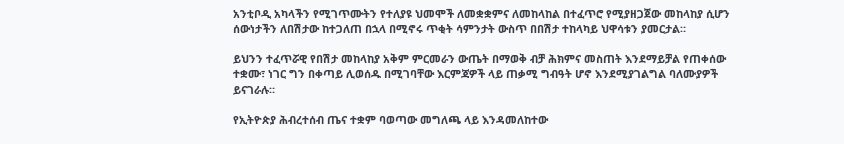አንቲቦዲ አካላችን የሚገጥሙትን የተለያዩ ህመሞች ለመቋቋምና ለመከላከል በተፈጥሮ የሚያዘጋጀው መከላከያ ሲሆን ሰውነታችን ለበሽታው ከተጋለጠ በኋላ በሚኖሩ ጥቂት ሳምንታት ውስጥ በበሽታ ተከላካይ ህዋሳቱን ያመርታል።

ይህንን ተፈጥሯዊ የበሽታ መከላከያ አቅም ምርመራን ውጤት በማወቅ ብቻ ሕክምና መስጠት እንደማይቻል የጠቀሰው ተቋሙ፣ ነገር ግን በቀጣይ ሊወሰዱ በሚገባቸው እርምጃዎች ላይ ጠቃሚ ግብዓት ሆኖ እንደሚያገልግል ባለሙያዎች ይናገራሉ።

የኢትዮጵያ ሕብረተሰብ ጤና ተቋም ባወጣው መግለጫ ላይ እንዳመለከተው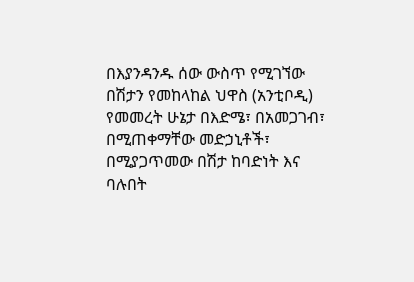በእያንዳንዱ ሰው ውስጥ የሚገኘው በሽታን የመከላከል ህዋስ (አንቲቦዲ) የመመረት ሁኔታ በእድሜ፣ በአመጋገብ፣ በሚጠቀማቸው መድኃኒቶች፣ በሚያጋጥመው በሽታ ከባድነት እና ባሉበት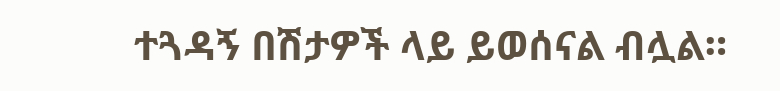ተጓዳኝ በሽታዎች ላይ ይወሰናል ብሏል።